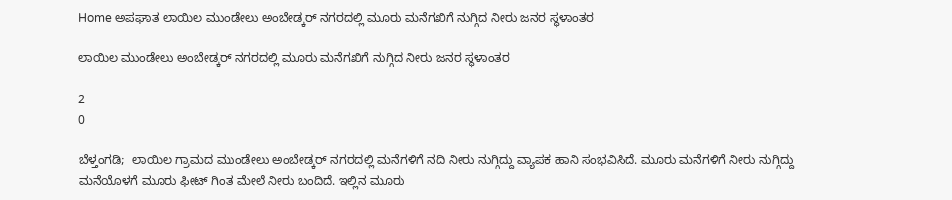Home ಅಪಘಾತ ಲಾಯಿಲ ಮುಂಡೇಲು ಅಂಬೇಡ್ಕರ್ ನಗರದಲ್ಲಿ‌ ಮೂರು ಮನೆಗಖಿಗೆ ನುಗ್ಗಿದ ನೀರು ಜನರ ಸ್ಥಳಾಂತರ

ಲಾಯಿಲ ಮುಂಡೇಲು ಅಂಬೇಡ್ಕರ್ ನಗರದಲ್ಲಿ‌ ಮೂರು ಮನೆಗಖಿಗೆ ನುಗ್ಗಿದ ನೀರು ಜನರ ಸ್ಥಳಾಂತರ

2
0

ಬೆಳ್ತಂಗಡಿ;  ಲಾಯಿಲ ಗ್ರಾಮದ ಮುಂಡೇಲು ಅಂಬೇಡ್ಕರ್ ನಗರದಲ್ಲಿ ಮನೆಗಳಿಗೆ ನದಿ ನೀರು ನುಗ್ಗಿದ್ದು ವ್ಯಾಪಕ ಹಾನಿ ಸಂಭವಿಸಿದೆ. ಮೂರು ಮನೆಗಳಿಗೆ ನೀರು ನುಗ್ಗಿದ್ದು ಮನೆಯೊಳಗೆ ಮೂರು ಫೀಟ್ ಗಿಂತ ಮೇಲೆ ನೀರು ಬಂದಿದೆ. ಇಲ್ಲಿನ ಮೂರು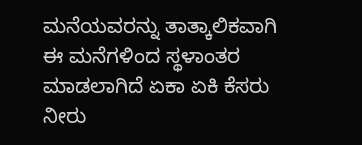ಮನೆಯವರನ್ನು ತಾತ್ಕಾಲಿಕವಾಗಿ ಈ ಮನೆಗಳಿಂದ ಸ್ಥಳಾಂತರ ಮಾಡಲಾಗಿದೆ ಏಕಾ ಏಕಿ ಕೆಸರು ನೀರು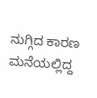ನುಗ್ಗಿದ ಕಾರಣ ಮನೆಯಲ್ಲಿದ್ದ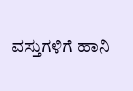ವಸ್ತುಗಳಿಗೆ ಹಾನಿ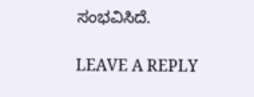ಸಂಭವಿಸಿದೆ.

LEAVE A REPLY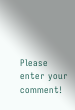Please enter your comment!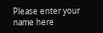Please enter your name here